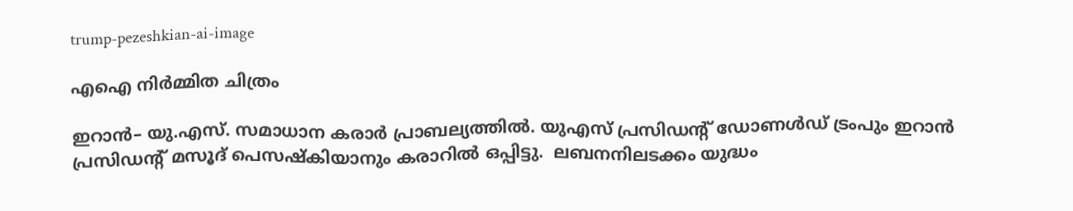trump-pezeshkian-ai-image

എഐ നിര്‍മ്മിത ചിത്രം

ഇറാന്‍– യു.എസ്. സമാധാന കരാര്‍ പ്രാബല്യത്തില്‍. യുഎസ് പ്രസിഡന്റ് ഡോണള്‍ഡ് ട്രംപും ഇറാന്‍ പ്രസിഡന്റ് മസൂദ് പെസഷ്കിയാനും കരാറില്‍ ഒപ്പിട്ടു.  ലബനനിലടക്കം യുദ്ധം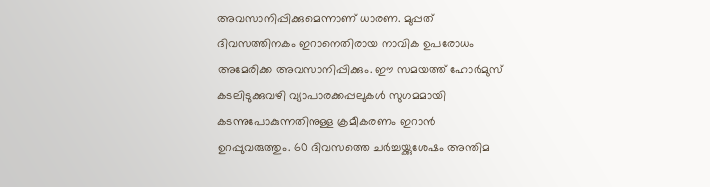അവസാനിപ്പിക്കുമെന്നാണ് ധാരണ. മുപ്പത് ദിവസത്തിനകം ഇറാനെതിരായ നാവിക ഉപരോധം അമേരിക്ക അവസാനിപ്പിക്കും. ഈ സമയത്ത് ഹോര്‍മുസ് കടലിടുക്കുവഴി വ്യാപാരക്കപ്പലുകള്‍ സുഗമമായി കടന്നുപോകുന്നതിനുള്ള ക്രമീകരണം ഇറാന്‍ ഉറപ്പുവരുത്തും. 60 ദിവസത്തെ ചര്‍ച്ചയ്ക്കുശേഷം അന്തിമ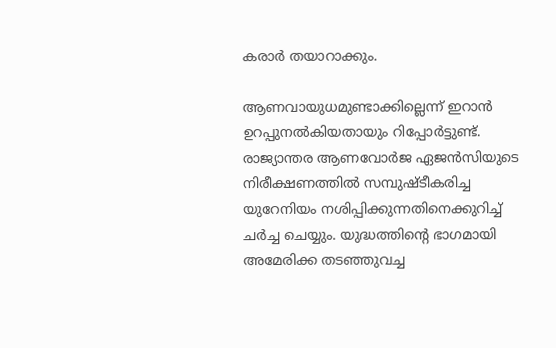കരാര്‍ തയാറാക്കും.

ആണവായുധമുണ്ടാക്കില്ലെന്ന് ഇറാന്‍ ഉറപ്പുനല്‍കിയതായും റിപ്പോര്‍ട്ടുണ്ട്. രാജ്യാന്തര ആണവോര്‍ജ ഏജന്‍സിയുടെ നിരീക്ഷണത്തില്‍ സമ്പുഷ്ടീകരിച്ച യുറേനിയം നശിപ്പിക്കുന്നതിനെക്കുറിച്ച് ചര്‍ച്ച ചെയ്യും. യുദ്ധത്തിന്റെ ഭാഗമായി അമേരിക്ക തടഞ്ഞുവച്ച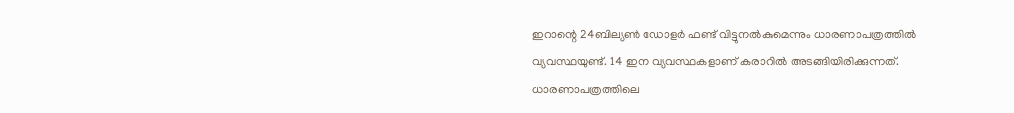ഇറാന്റെ 24ബില്യണ്‍ ഡോളര്‍ ഫണ്ട് വിട്ടുനല്‍കുമെന്നും ധാരണാപത്രത്തില്‍ വ്യവസ്ഥയുണ്ട്. 14 ഇന വ്യവസ്ഥകളാണ് കരാറില്‍ അടങ്ങിയിരിക്കുന്നത്. ധാരണാപത്രത്തിലെ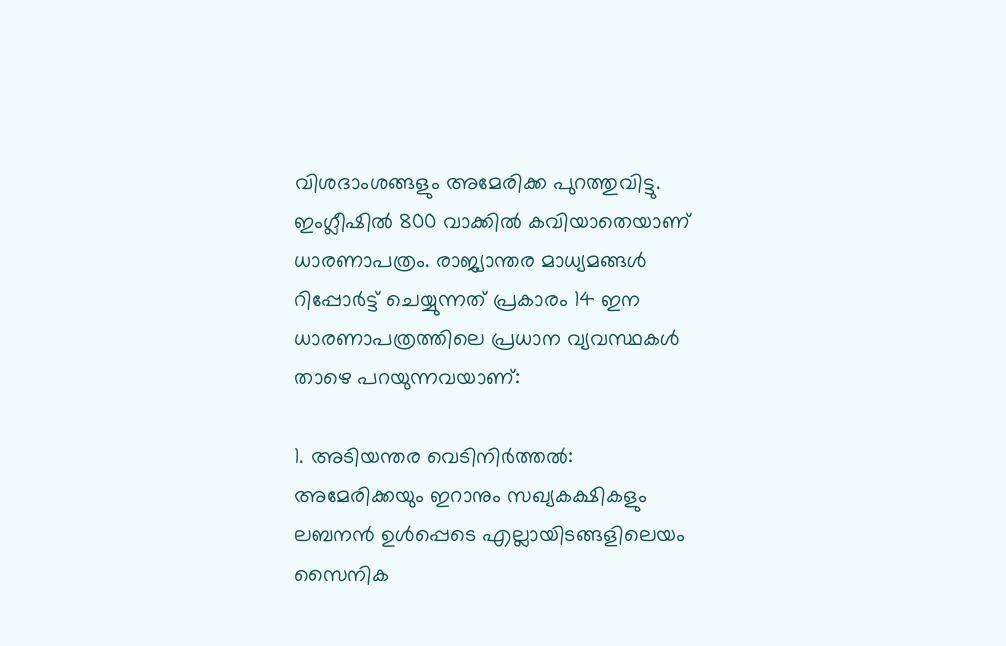വിശദാംശങ്ങളും അമേരിക്ക പുറത്തുവിട്ടു. ഇംഗ്ലീഷിൽ 800 വാക്കില്‍ കവിയാതെയാണ് ധാരണാപത്രം. രാജ്യാന്തര മാധ്യമങ്ങള്‍ റിപ്പോര്‍ട്ട് ചെയ്യുന്നത് പ്രകാരം 14 ഇന ധാരണാപത്രത്തിലെ പ്രധാന വ്യവസ്ഥകൾ താഴെ പറയുന്നവയാണ്:

1. അടിയന്തര വെടിനിർത്തൽ: അമേരിക്കയും ഇറാനും സഖ്യകക്ഷികളും ലബനൻ ഉൾപ്പെടെ എല്ലായിടങ്ങളിലെയം സൈനിക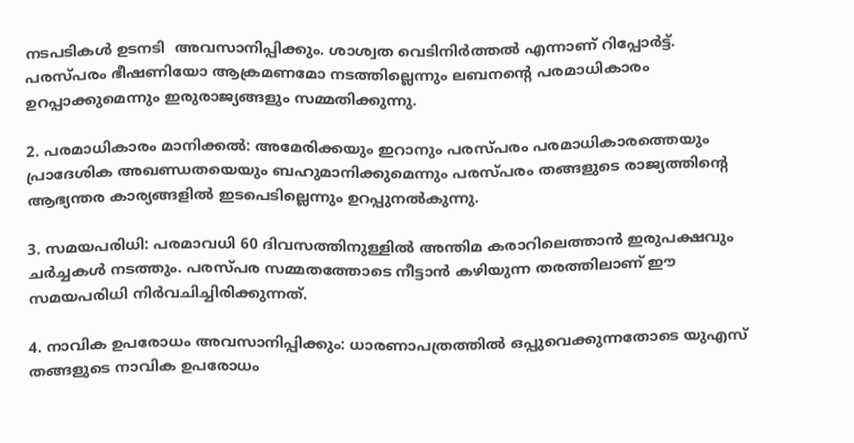നടപടികൾ ഉടനടി  അവസാനിപ്പിക്കും. ശാശ്വത വെടിനിര്‍ത്തല്‍ എന്നാണ് റിപ്പോര്‍ട്ട്. പരസ്പരം ഭീഷണിയോ ആക്രമണമോ നടത്തില്ലെന്നും ലബനന്റെ പരമാധികാരം ഉറപ്പാക്കുമെന്നും ഇരുരാജ്യങ്ങളും സമ്മതിക്കുന്നു.

2. പരമാധികാരം മാനിക്കൽ: അമേരിക്കയും ഇറാനും പരസ്പരം പരമാധികാരത്തെയും പ്രാദേശിക അഖണ്ഡതയെയും ബഹുമാനിക്കുമെന്നും പരസ്പരം തങ്ങളുടെ രാജ്യത്തിന്‍റെ ആഭ്യന്തര കാര്യങ്ങളിൽ ഇടപെടില്ലെന്നും ഉറപ്പുനൽകുന്നു.

3. സമയപരിധി: പരമാവധി 60 ദിവസത്തിനുള്ളിൽ അന്തിമ കരാറിലെത്താൻ ഇരുപക്ഷവും ചർച്ചകൾ നടത്തും. പരസ്പര സമ്മതത്തോടെ നീട്ടാൻ കഴിയുന്ന തരത്തിലാണ് ഈ സമയപരിധി നിര്‍വചിച്ചിരിക്കുന്നത്.

4. നാവിക ഉപരോധം അവസാനിപ്പിക്കും: ധാരണാപത്രത്തിൽ ഒപ്പുവെക്കുന്നതോടെ യുഎസ് തങ്ങളുടെ നാവിക ഉപരോധം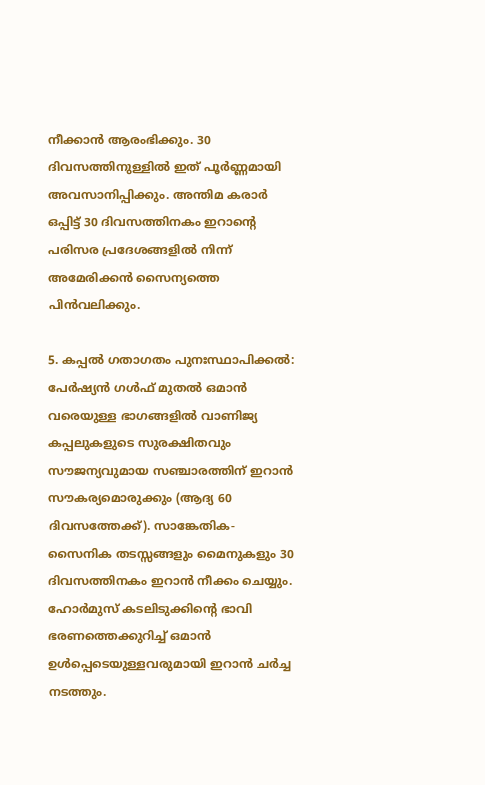നീക്കാൻ ആരംഭിക്കും. 30 ദിവസത്തിനുള്ളിൽ ഇത് പൂർണ്ണമായി അവസാനിപ്പിക്കും. അന്തിമ കരാർ ഒപ്പിട്ട് 30 ദിവസത്തിനകം ഇറാന്റെ പരിസര പ്രദേശങ്ങളിൽ നിന്ന് അമേരിക്കൻ സൈന്യത്തെ പിൻവലിക്കും.

5. കപ്പൽ ഗതാഗതം പുനഃസ്ഥാപിക്കൽ: പേർഷ്യൻ ഗൾഫ് മുതൽ ഒമാൻ വരെയുള്ള ഭാഗങ്ങളിൽ വാണിജ്യ കപ്പലുകളുടെ സുരക്ഷിതവും സൗജന്യവുമായ സഞ്ചാരത്തിന് ഇറാൻ സൗകര്യമൊരുക്കും (ആദ്യ 60 ദിവസത്തേക്ക്). സാങ്കേതിക- സൈനിക തടസ്സങ്ങളും മൈനുകളും 30 ദിവസത്തിനകം ഇറാൻ നീക്കം ചെയ്യും. ഹോർമുസ് കടലിടുക്കിന്റെ ഭാവി ഭരണത്തെക്കുറിച്ച് ഒമാൻ ഉൾപ്പെടെയുള്ളവരുമായി ഇറാൻ ചർച്ച നടത്തും.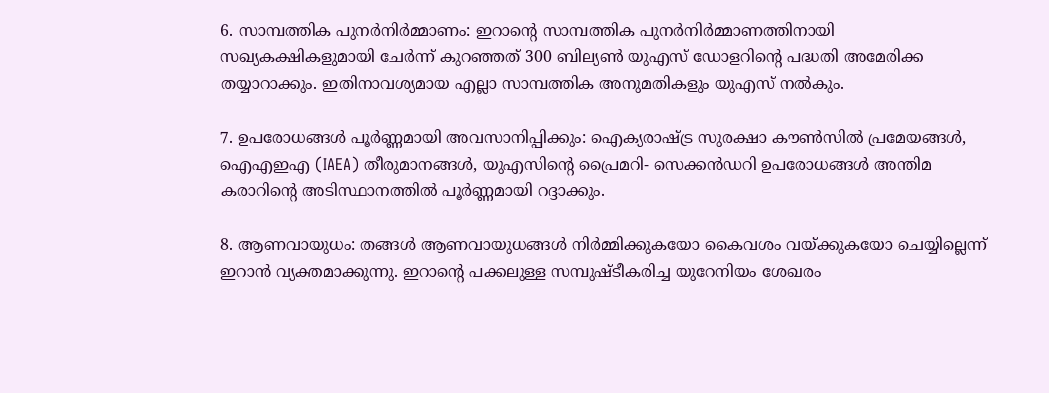6. സാമ്പത്തിക പുനർനിർമ്മാണം: ഇറാന്റെ സാമ്പത്തിക പുനർനിർമ്മാണത്തിനായി സഖ്യകക്ഷികളുമായി ചേർന്ന് കുറഞ്ഞത് 300 ബില്യൺ യുഎസ് ഡോളറിന്റെ പദ്ധതി അമേരിക്ക തയ്യാറാക്കും. ഇതിനാവശ്യമായ എല്ലാ സാമ്പത്തിക അനുമതികളും യുഎസ് നൽകും.

7. ഉപരോധങ്ങൾ പൂർണ്ണമായി അവസാനിപ്പിക്കും: ഐക്യരാഷ്ട്ര സുരക്ഷാ കൗൺസിൽ പ്രമേയങ്ങൾ, ഐഎഇഎ (IAEA) തീരുമാനങ്ങൾ, യുഎസിന്റെ പ്രൈമറി- സെക്കൻഡറി ഉപരോധങ്ങൾ അന്തിമ കരാറിന്റെ അടിസ്ഥാനത്തിൽ പൂർണ്ണമായി റദ്ദാക്കും.

8. ആണവായുധം: തങ്ങൾ ആണവായുധങ്ങൾ നിർമ്മിക്കുകയോ കൈവശം വയ്ക്കുകയോ ചെയ്യില്ലെന്ന് ഇറാൻ വ്യക്തമാക്കുന്നു. ഇറാന്റെ പക്കലുള്ള സമ്പുഷ്ടീകരിച്ച യുറേനിയം ശേഖരം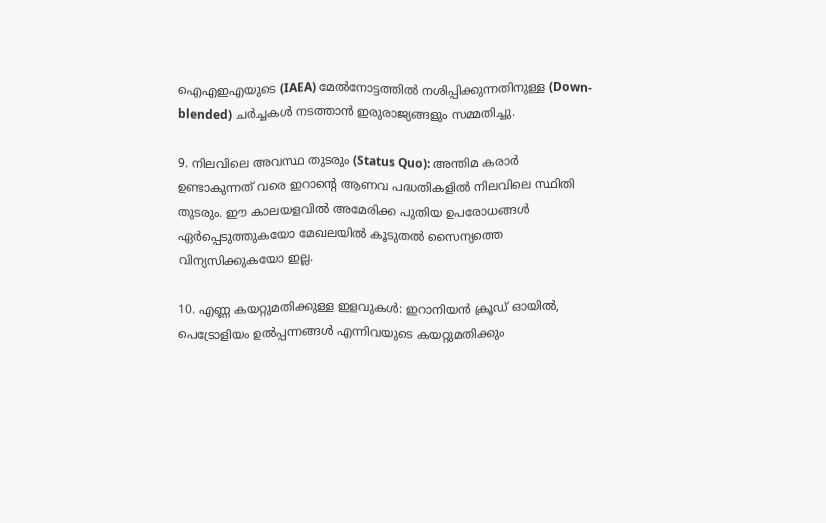ഐഎഇഎയുടെ (IAEA) മേൽനോട്ടത്തിൽ നശിപ്പിക്കുന്നതിനുള്ള (Down-blended) ചർച്ചകൾ നടത്താൻ ഇരുരാജ്യങ്ങളും സമ്മതിച്ചു.

9. നിലവിലെ അവസ്ഥ തുടരും (Status Quo): അന്തിമ കരാർ ഉണ്ടാകുന്നത് വരെ ഇറാന്റെ ആണവ പദ്ധതികളിൽ നിലവിലെ സ്ഥിതി തുടരും. ഈ കാലയളവിൽ അമേരിക്ക പുതിയ ഉപരോധങ്ങൾ ഏർപ്പെടുത്തുകയോ മേഖലയിൽ കൂടുതൽ സൈന്യത്തെ വിന്യസിക്കുകയോ ഇല്ല.

10. എണ്ണ കയറ്റുമതിക്കുള്ള ഇളവുകൾ: ഇറാനിയൻ ക്രൂഡ് ഓയിൽ, പെട്രോളിയം ഉൽപ്പന്നങ്ങൾ എന്നിവയുടെ കയറ്റുമതിക്കും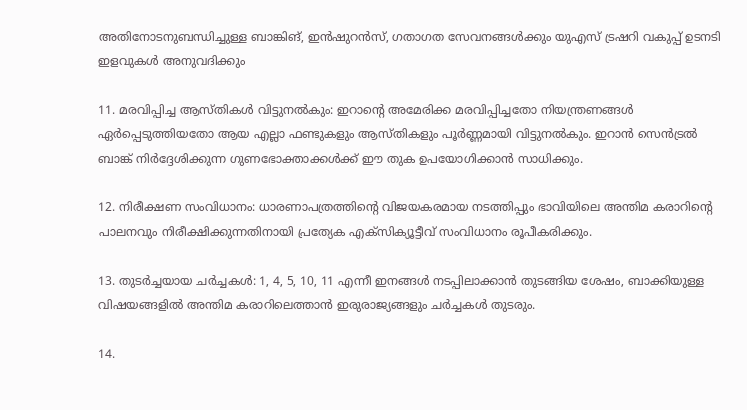അതിനോടനുബന്ധിച്ചുള്ള ബാങ്കിങ്, ഇൻഷുറൻസ്, ഗതാഗത സേവനങ്ങൾക്കും യുഎസ് ട്രഷറി വകുപ്പ് ഉടനടി ഇളവുകൾ അനുവദിക്കും

11. മരവിപ്പിച്ച ആസ്തികൾ വിട്ടുനല്‍കും: ഇറാന്റെ അമേരിക്ക മരവിപ്പിച്ചതോ നിയന്ത്രണങ്ങള്‍ ഏര്‍പ്പെടുത്തിയതോ ആയ എല്ലാ ഫണ്ടുകളും ആസ്തികളും പൂർണ്ണമായി വിട്ടുനല്‍കും. ഇറാൻ സെൻട്രൽ ബാങ്ക് നിർദ്ദേശിക്കുന്ന ഗുണഭോക്താക്കൾക്ക് ഈ തുക ഉപയോഗിക്കാൻ സാധിക്കും.

12. നിരീക്ഷണ സംവിധാനം: ധാരണാപത്രത്തിന്റെ വിജയകരമായ നടത്തിപ്പും ഭാവിയിലെ അന്തിമ കരാറിന്റെ പാലനവും നിരീക്ഷിക്കുന്നതിനായി പ്രത്യേക എക്സിക്യൂട്ടീവ് സംവിധാനം രൂപീകരിക്കും.

13. തുടർച്ചയായ ചർച്ചകൾ: 1, 4, 5, 10, 11 എന്നീ ഇനങ്ങള്‍ നടപ്പിലാക്കാൻ തുടങ്ങിയ ശേഷം, ബാക്കിയുള്ള വിഷയങ്ങളിൽ അന്തിമ കരാറിലെത്താൻ ഇരുരാജ്യങ്ങളും ചർച്ചകൾ തുടരും.

14.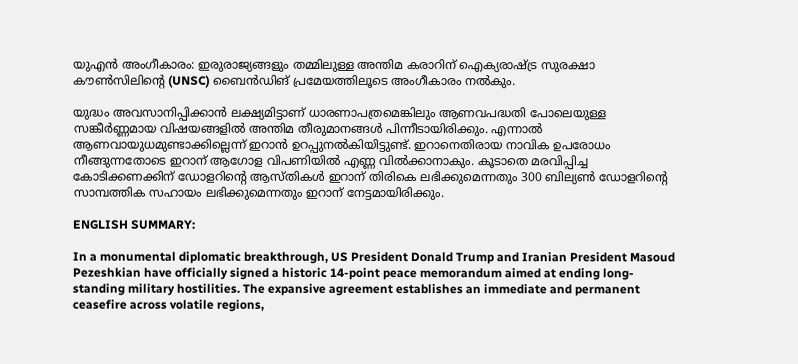യുഎൻ അംഗീകാരം: ഇരുരാജ്യങ്ങളും തമ്മിലുള്ള അന്തിമ കരാറിന് ഐക്യരാഷ്ട്ര സുരക്ഷാ കൗൺസിലിന്റെ (UNSC) ബൈൻഡിങ് പ്രമേയത്തിലൂടെ അംഗീകാരം നൽകും.

യുദ്ധം അവസാനിപ്പിക്കാൻ ലക്ഷ്യമിട്ടാണ് ധാരണാപത്രമെങ്കിലും ആണവപദ്ധതി പോലെയുള്ള സങ്കീർണ്ണമായ വിഷയങ്ങളിൽ അന്തിമ തീരുമാനങ്ങൾ പിന്നീടായിരിക്കും. എന്നാല്‍ ആണവായുധമുണ്ടാക്കില്ലെന്ന് ഇറാന്‍ ഉറപ്പുനല്‍കിയിട്ടുണ്ട്. ഇറാനെതിരായ നാവിക ഉപരോധം നീങ്ങുന്നതോടെ ഇറാന് ആഗോള വിപണിയിൽ എണ്ണ വിൽക്കാനാകും. കൂടാതെ മരവിപ്പിച്ച കോടിക്കണക്കിന് ഡോളറിന്റെ ആസ്തികൾ ഇറാന് തിരികെ ലഭിക്കുമെന്നതും 300 ബില്യൺ ഡോളറിന്റെ സാമ്പത്തിക സഹായം ലഭിക്കുമെന്നതും ഇറാന് നേട്ടമായിരിക്കും.

ENGLISH SUMMARY:

In a monumental diplomatic breakthrough, US President Donald Trump and Iranian President Masoud Pezeshkian have officially signed a historic 14-point peace memorandum aimed at ending long-standing military hostilities. The expansive agreement establishes an immediate and permanent ceasefire across volatile regions,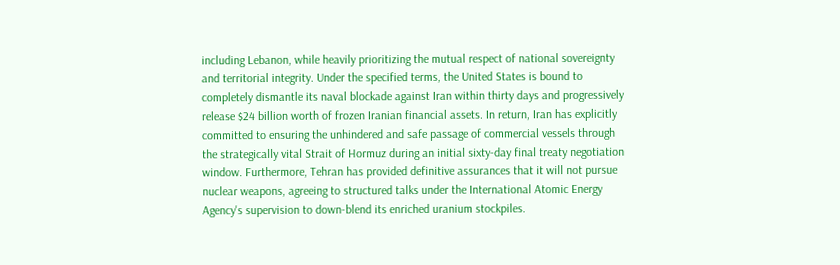including Lebanon, while heavily prioritizing the mutual respect of national sovereignty and territorial integrity. Under the specified terms, the United States is bound to completely dismantle its naval blockade against Iran within thirty days and progressively release $24 billion worth of frozen Iranian financial assets. In return, Iran has explicitly committed to ensuring the unhindered and safe passage of commercial vessels through the strategically vital Strait of Hormuz during an initial sixty-day final treaty negotiation window. Furthermore, Tehran has provided definitive assurances that it will not pursue nuclear weapons, agreeing to structured talks under the International Atomic Energy Agency's supervision to down-blend its enriched uranium stockpiles.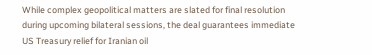While complex geopolitical matters are slated for final resolution during upcoming bilateral sessions, the deal guarantees immediate US Treasury relief for Iranian oil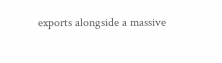exports alongside a massive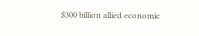$300 billion allied economic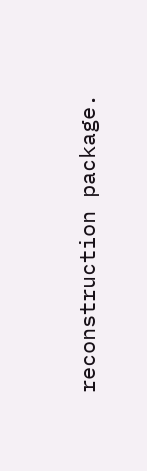reconstruction package.